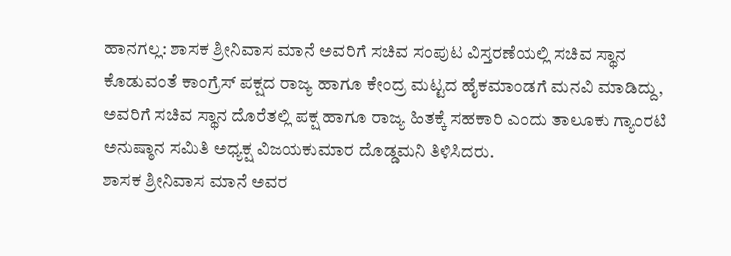ಹಾನಗಲ್ಲ: ಶಾಸಕ ಶ್ರೀನಿವಾಸ ಮಾನೆ ಅವರಿಗೆ ಸಚಿವ ಸಂಪುಟ ವಿಸ್ತರಣೆಯಲ್ಲಿ ಸಚಿವ ಸ್ಥಾನ ಕೊಡುವಂತೆ ಕಾಂಗ್ರೆಸ್ ಪಕ್ಷದ ರಾಜ್ಯ ಹಾಗೂ ಕೇಂದ್ರ ಮಟ್ಟದ ಹೈಕಮಾಂಡಗೆ ಮನವಿ ಮಾಡಿದ್ದು, ಅವರಿಗೆ ಸಚಿವ ಸ್ಥಾನ ದೊರೆತಲ್ಲಿ ಪಕ್ಷ ಹಾಗೂ ರಾಜ್ಯ ಹಿತಕ್ಕೆ ಸಹಕಾರಿ ಎಂದು ತಾಲೂಕು ಗ್ಯಾಂರಟಿ ಅನುಷ್ಠಾನ ಸಮಿತಿ ಅಧ್ಯಕ್ಷ ವಿಜಯಕುಮಾರ ದೊಡ್ಡಮನಿ ತಿಳಿಸಿದರು.
ಶಾಸಕ ಶ್ರೀನಿವಾಸ ಮಾನೆ ಅವರ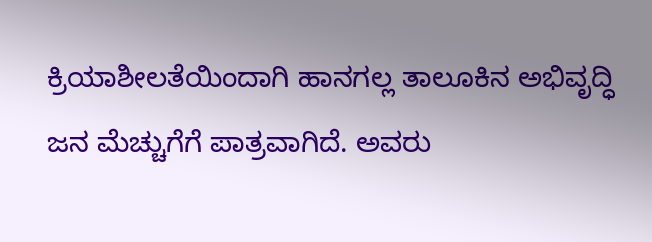ಕ್ರಿಯಾಶೀಲತೆಯಿಂದಾಗಿ ಹಾನಗಲ್ಲ ತಾಲೂಕಿನ ಅಭಿವೃದ್ಧಿ ಜನ ಮೆಚ್ಚುಗೆಗೆ ಪಾತ್ರವಾಗಿದೆ. ಅವರು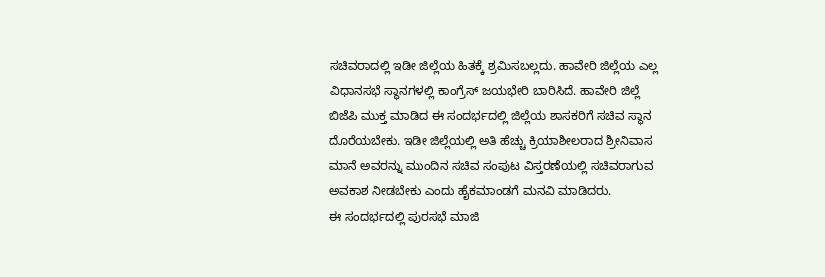ಸಚಿವರಾದಲ್ಲಿ ಇಡೀ ಜಿಲ್ಲೆಯ ಹಿತಕ್ಕೆ ಶ್ರಮಿಸಬಲ್ಲದು. ಹಾವೇರಿ ಜಿಲ್ಲೆಯ ಎಲ್ಲ ವಿಧಾನಸಭೆ ಸ್ಥಾನಗಳಲ್ಲಿ ಕಾಂಗ್ರೆಸ್ ಜಯಭೇರಿ ಬಾರಿಸಿದೆ. ಹಾವೇರಿ ಜಿಲ್ಲೆ ಬಿಜೆಪಿ ಮುಕ್ತ ಮಾಡಿದ ಈ ಸಂದರ್ಭದಲ್ಲಿ ಜಿಲ್ಲೆಯ ಶಾಸಕರಿಗೆ ಸಚಿವ ಸ್ಥಾನ ದೊರೆಯಬೇಕು. ಇಡೀ ಜಿಲ್ಲೆಯಲ್ಲಿ ಅತಿ ಹೆಚ್ಚು ಕ್ರಿಯಾಶೀಲರಾದ ಶ್ರೀನಿವಾಸ ಮಾನೆ ಅವರನ್ನು ಮುಂದಿನ ಸಚಿವ ಸಂಪುಟ ವಿಸ್ತರಣೆಯಲ್ಲಿ ಸಚಿವರಾಗುವ ಅವಕಾಶ ನೀಡಬೇಕು ಎಂದು ಹೈಕಮಾಂಡಗೆ ಮನವಿ ಮಾಡಿದರು.
ಈ ಸಂದರ್ಭದಲ್ಲಿ ಪುರಸಭೆ ಮಾಜಿ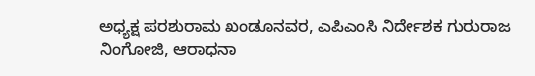ಅಧ್ಯಕ್ಷ ಪರಶುರಾಮ ಖಂಡೂನವರ, ಎಪಿಎಂಸಿ ನಿರ್ದೇಶಕ ಗುರುರಾಜ ನಿಂಗೋಜಿ, ಆರಾಧನಾ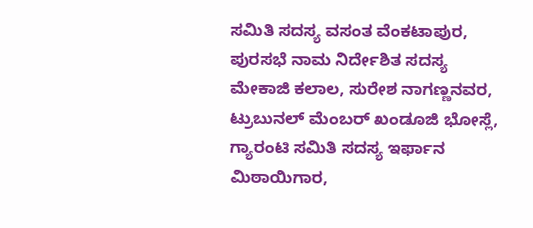ಸಮಿತಿ ಸದಸ್ಯ ವಸಂತ ವೆಂಕಟಾಪುರ, ಪುರಸಭೆ ನಾಮ ನಿರ್ದೇಶಿತ ಸದಸ್ಯ ಮೇಕಾಜಿ ಕಲಾಲ, ಸುರೇಶ ನಾಗಣ್ಣನವರ, ಟ್ರುಬುನಲ್ ಮೆಂಬರ್ ಖಂಡೂಜಿ ಭೋಸ್ಲೆ, ಗ್ಯಾರಂಟಿ ಸಮಿತಿ ಸದಸ್ಯ ಇರ್ಫಾನ ಮಿಠಾಯಿಗಾರ,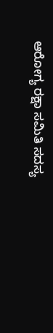ಆರೋಗ್ಯ ರಕ್ಷಾ ಸಮಿತಿ ಸದಸ್ಯ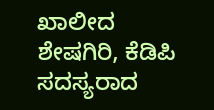ಖಾಲೀದ ಶೇಷಗಿರಿ, ಕೆಡಿಪಿ ಸದಸ್ಯರಾದ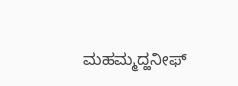ಮಹಮ್ಮದ್ಹನೀಫ್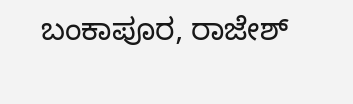ಬಂಕಾಪೂರ, ರಾಜೇಶ್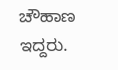ಚೌಹಾಣ ಇದ್ದರು.